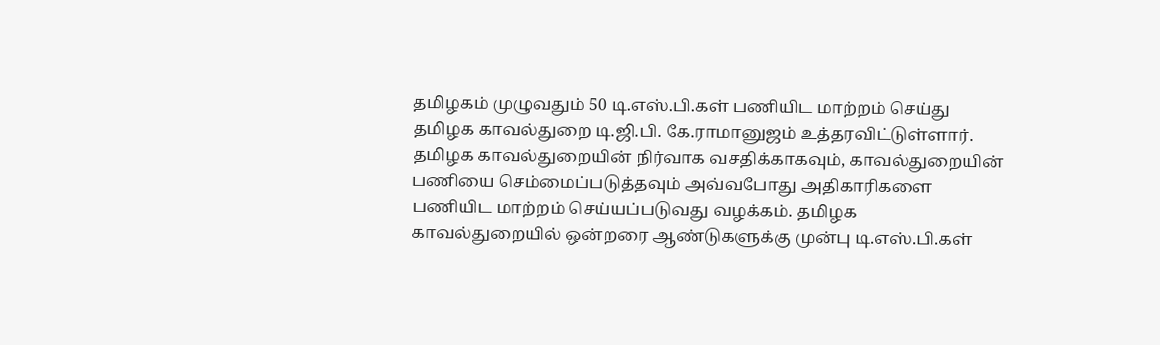தமிழகம் முழுவதும் 50 டி.எஸ்.பி.கள் பணியிட மாற்றம் செய்து தமிழக காவல்துறை டி.ஜி.பி. கே.ராமானுஜம் உத்தரவிட்டுள்ளார்.
தமிழக காவல்துறையின் நிர்வாக வசதிக்காகவும், காவல்துறையின் பணியை செம்மைப்படுத்தவும் அவ்வபோது அதிகாரிகளை பணியிட மாற்றம் செய்யப்படுவது வழக்கம். தமிழக காவல்துறையில் ஒன்றரை ஆண்டுகளுக்கு முன்பு டி.எஸ்.பி.கள்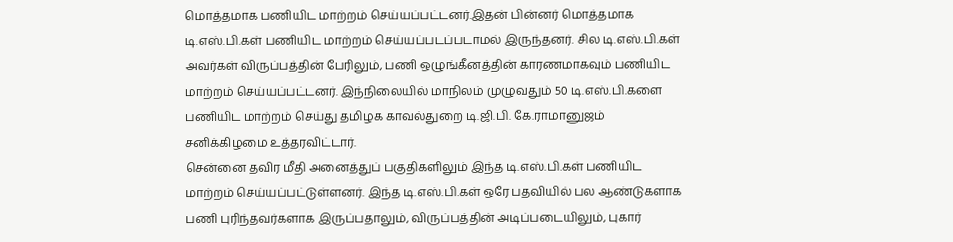மொத்தமாக பணியிட மாற்றம் செய்யப்பட்டனர்.இதன் பின்னர் மொத்தமாக டி.எஸ்.பி.கள் பணியிட மாற்றம் செய்யப்படப்படாமல் இருந்தனர். சில டி.எஸ்.பி.கள் அவர்கள் விருப்பத்தின் பேரிலும், பணி ஒழுங்கீனத்தின் காரணமாகவும் பணியிட மாற்றம் செய்யப்பட்டனர். இந்நிலையில் மாநிலம் முழுவதும் 50 டி.எஸ்.பி.களை பணியிட மாற்றம் செய்து தமிழக காவல்துறை டி.ஜி.பி. கே.ராமானுஜம் சனிக்கிழமை உத்தரவிட்டார்.
சென்னை தவிர மீதி அனைத்துப் பகுதிகளிலும் இந்த டி.எஸ்.பி.கள் பணியிட மாற்றம் செய்யப்பட்டுள்ளனர். இந்த டி.எஸ்.பி.கள் ஒரே பதவியில் பல ஆண்டுகளாக பணி புரிந்தவர்களாக இருப்பதாலும், விருப்பத்தின் அடிப்படையிலும், புகார்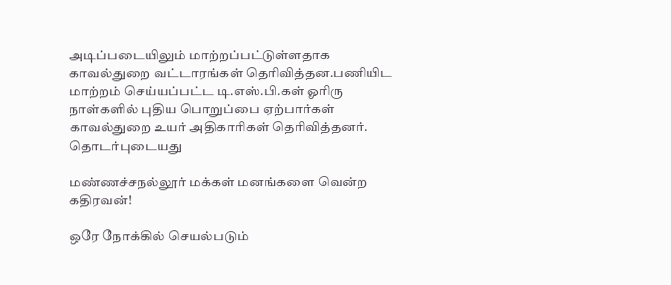அடிப்படையிலும் மாற்றப்பட்டுள்ளதாக காவல்துறை வட்டாரங்கள் தெரிவித்தன.பணியிட மாற்றம் செய்யப்பட்ட டி.எஸ்.பி.கள் ஓரிரு நாள்களில் புதிய பொறுப்பை ஏற்பார்கள் காவல்துறை உயர் அதிகாரிகள் தெரிவித்தனர்.
தொடர்புடையது

மண்ணச்சநல்லூர் மக்கள் மனங்களை வென்ற கதிரவன்!

ஒரே நோக்கில் செயல்படும்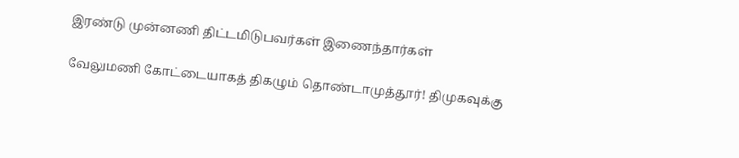இரண்டு முன்னணி திட்டமிடுபவர்கள் இணைந்தார்கள்

வேலுமணி கோட்டையாகத் திகழும் தொண்டாமுத்தூர்! திமுகவுக்கு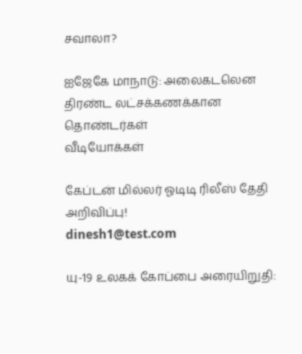சவாலா?

ஐஜேகே மாநாடு: அலைகடலென திரண்ட லட்சக்கணக்கான தொண்டர்கள்
வீடியோக்கள்

கேப்டன் மில்லர் ஓடிடி ரிலீஸ் தேதி அறிவிப்பு!
dinesh1@test.com

யு-19 உலகக் கோப்பை அரையிறுதி: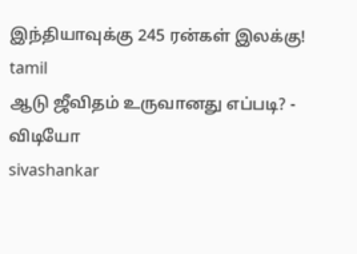இந்தியாவுக்கு 245 ரன்கள் இலக்கு!
tamil
ஆடு ஜீவிதம் உருவானது எப்படி? - விடியோ
sivashankar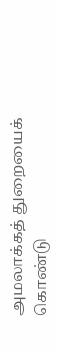அமலாக்கத் துறையைக் கொண்டு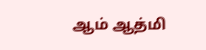ஆம் ஆத்மி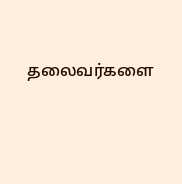தலைவர்களை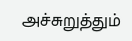அச்சுறுத்தும்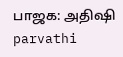பாஜக: அதிஷி
parvathi